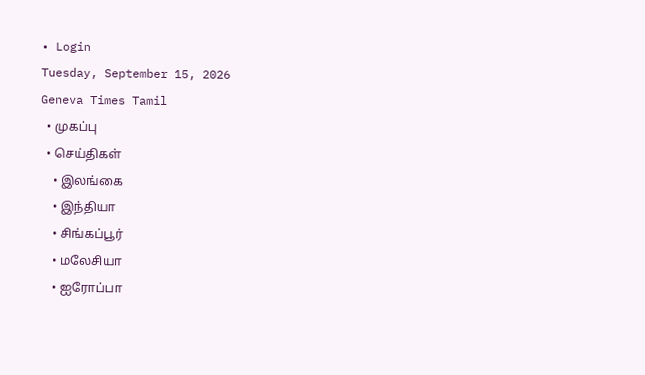• Login
Tuesday, September 15, 2026
Geneva Times Tamil
  • முகப்பு
  • செய்திகள்
    • இலங்கை
    • இந்தியா
    • சிங்கப்பூர்
    • மலேசியா
    • ஐரோப்பா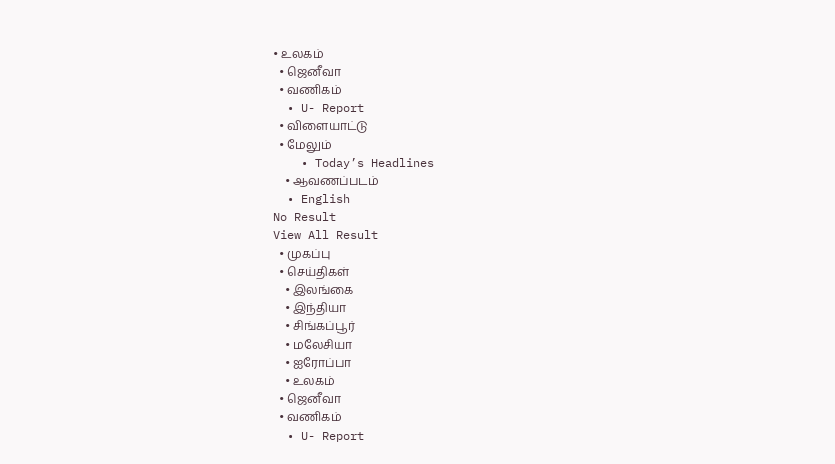• உலகம்
  • ஜெனீவா
  • வணிகம்
  • U- Report
  • விளையாட்டு
  • மேலும்
    • Today’s Headlines
    • ஆவணப்படம்
  • English
No Result
View All Result
  • முகப்பு
  • செய்திகள்
    • இலங்கை
    • இந்தியா
    • சிங்கப்பூர்
    • மலேசியா
    • ஐரோப்பா
    • உலகம்
  • ஜெனீவா
  • வணிகம்
  • U- Report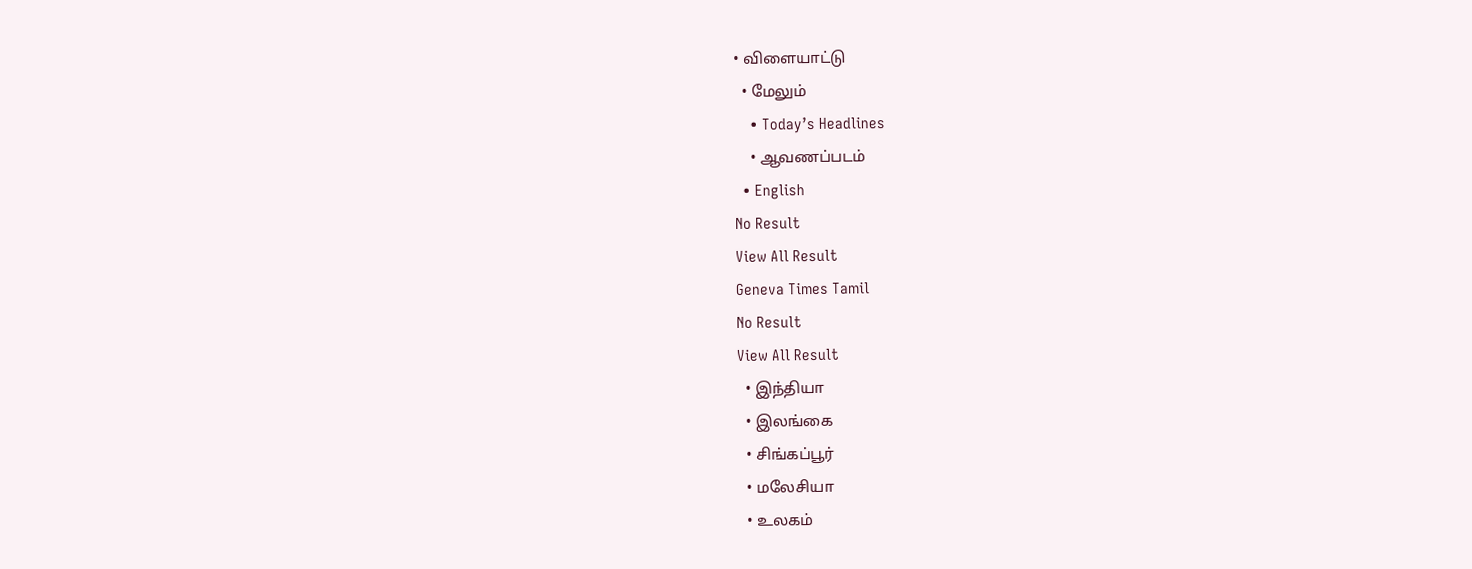• விளையாட்டு
  • மேலும்
    • Today’s Headlines
    • ஆவணப்படம்
  • English
No Result
View All Result
Geneva Times Tamil
No Result
View All Result
  • இந்தியா
  • இலங்கை
  • சிங்கப்பூர்
  • மலேசியா
  • உலகம்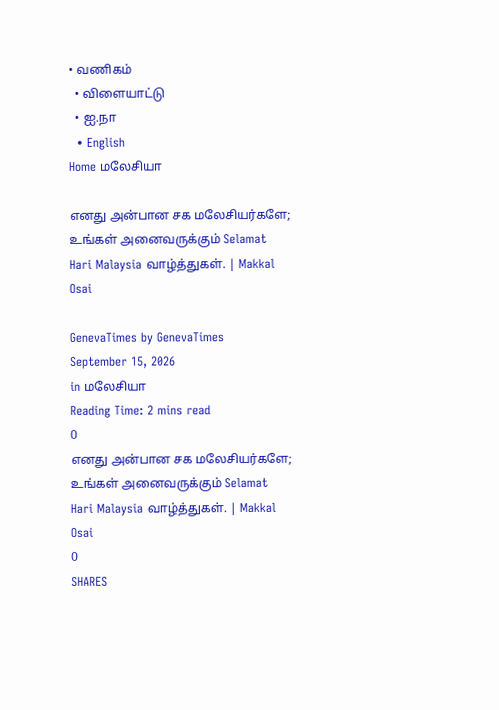• வணிகம்
  • விளையாட்டு
  • ஐ.நா
  • English
Home மலேசியா

எனது அன்பான சக மலேசியர்களே; உங்கள் அனைவருக்கும் Selamat Hari Malaysia வாழ்த்துகள். | Makkal Osai

GenevaTimes by GenevaTimes
September 15, 2026
in மலேசியா
Reading Time: 2 mins read
0
எனது அன்பான சக மலேசியர்களே; உங்கள் அனைவருக்கும் Selamat Hari Malaysia வாழ்த்துகள். | Makkal Osai
0
SHARES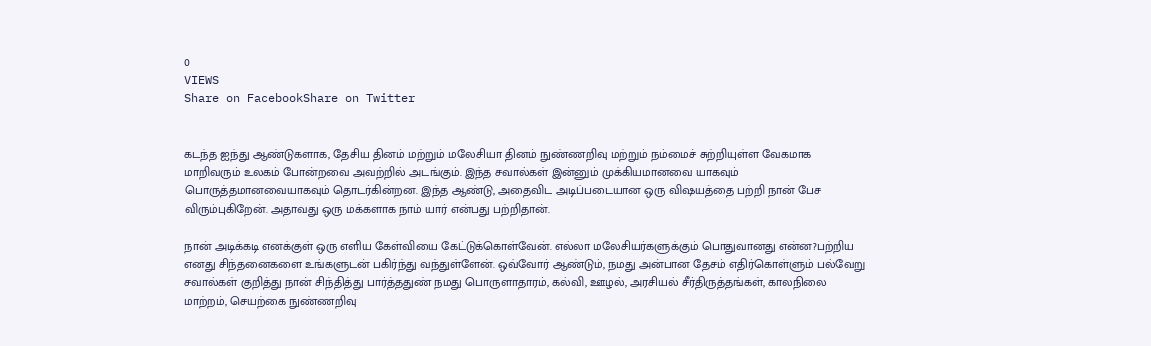0
VIEWS
Share on FacebookShare on Twitter


கடந்த ஐந்து ஆண்டுகளாக, தேசிய தினம் மற்றும் மலேசியா தினம் நுண்ணறிவு மற்றும் நம்மைச் சுற்றியுள்ள வேகமாக மாறிவரும் உலகம் போன்றவை அவற்றில் அடங்கும். இந்த சவால்கள் இன்னும் முக்கியமானவை யாகவும் பொருத்தமானவையாகவும் தொடர்கின்றன. இந்த ஆண்டு, அதைவிட அடிப்படையான ஒரு விஷயத்தை பற்றி நான் பேச விரும்புகிறேன். அதாவது ஒரு மக்களாக நாம் யார் என்பது பற்றிதான்.

நான் அடிக்கடி எனக்குள் ஒரு எளிய கேள்வியை கேட்டுக்கொள்வேன். எல்லா மலேசியர்களுக்கும் பொதுவானது என்ன?பற்றிய எனது சிந்தனைகளை உங்களுடன் பகிர்ந்து வந்துள்ளேன். ஒவ்வோர் ஆண்டும், நமது அன்பான தேசம் எதிர்கொள்ளும் பல்வேறு சவால்கள் குறித்து நான் சிந்தித்து பார்த்ததுண் நமது பொருளாதாரம், கல்வி, ஊழல், அரசியல் சீர்திருத்தங்கள், காலநிலை மாற்றம், செயற்கை நுண்ணறிவு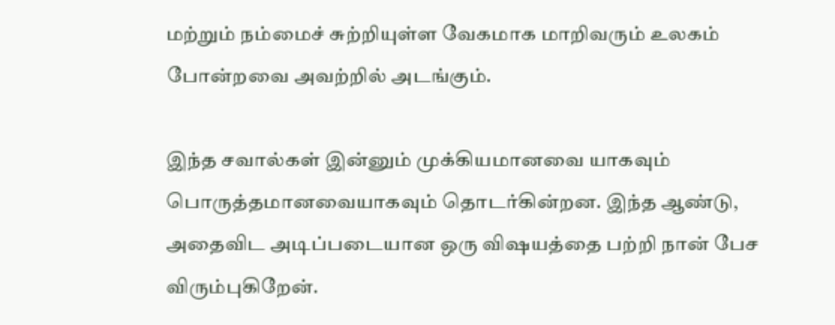மற்றும் நம்மைச் சுற்றியுள்ள வேகமாக மாறிவரும் உலகம் போன்றவை அவற்றில் அடங்கும்.

இந்த சவால்கள் இன்னும் முக்கியமானவை யாகவும் பொருத்தமானவையாகவும் தொடர்கின்றன. இந்த ஆண்டு, அதைவிட அடிப்படையான ஒரு விஷயத்தை பற்றி நான் பேச விரும்புகிறேன்.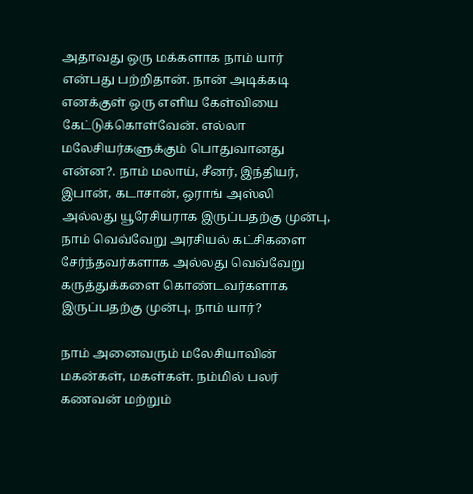அதாவது ஒரு மக்களாக நாம் யார் என்பது பற்றிதான். நான் அடிக்கடி எனக்குள் ஒரு எளிய கேள்வியை கேட்டுக்கொள்வேன். எல்லா மலேசியர்களுக்கும் பொதுவானது என்ன?. நாம் மலாய், சீனர், இந்தியர், இபான், கடாசான், ஒராங் அஸ்லி அல்லது யூரேசியராக இருப்பதற்கு முன்பு, நாம் வெவ்வேறு அரசியல் கட்சிகளை சேர்ந்தவர்களாக அல்லது வெவ்வேறு கருத்துக்களை கொண்டவர்களாக இருப்பதற்கு முன்பு, நாம் யார்?

நாம் அனைவரும் மலேசியாவின் மகன்கள், மகள்கள். நம்மில் பலர் கணவன் மற்றும்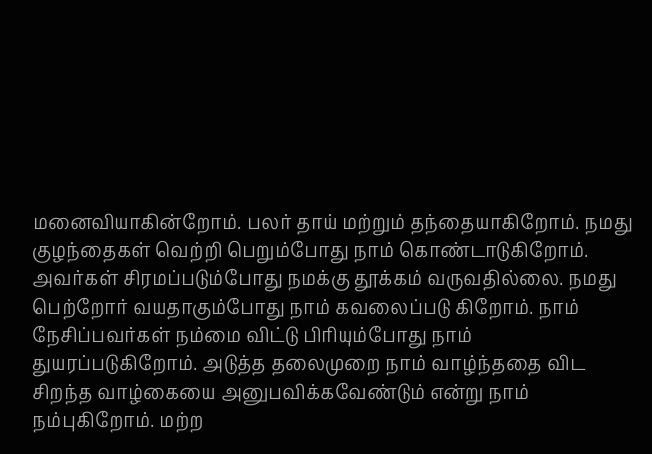மனைவியாகின்றோம். பலர் தாய் மற்றும் தந்தையாகிறோம். நமது குழந்தைகள் வெற்றி பெறும்போது நாம் கொண்டாடுகிறோம். அவர்கள் சிரமப்படும்போது நமக்கு தூக்கம் வருவதில்லை. நமது பெற்றோர் வயதாகும்போது நாம் கவலைப்படு கிறோம். நாம் நேசிப்பவர்கள் நம்மை விட்டு பிரியும்போது நாம் துயரப்படுகிறோம். அடுத்த தலைமுறை நாம் வாழ்ந்ததை விட சிறந்த வாழ்கையை அனுபவிக்கவேண்டும் என்று நாம் நம்புகிறோம். மற்ற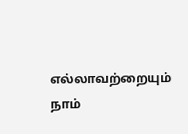எல்லாவற்றையும் நாம்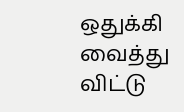ஒதுக்கி வைத்து விட்டு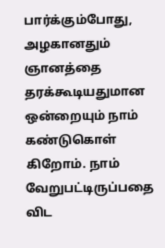பார்க்கும்போது, அழகானதும் ஞானத்தை தரக்கூடியதுமான ஒன்றையும் நாம் கண்டுகொள் கிறோம். நாம் வேறுபட்டிருப்பதை விட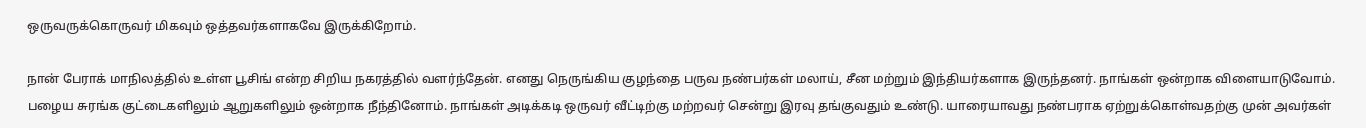ஒருவருக்கொருவர் மிகவும் ஒத்தவர்களாகவே இருக்கிறோம்.

நான் பேராக் மாநிலத்தில் உள்ள பூசிங் என்ற சிறிய நகரத்தில் வளர்ந்தேன். எனது நெருங்கிய குழந்தை பருவ நண்பர்கள் மலாய், சீன மற்றும் இந்தியர்களாக இருந்தனர். நாங்கள் ஒன்றாக விளையாடுவோம். பழைய சுரங்க குட்டைகளிலும் ஆறுகளிலும் ஒன்றாக நீந்தினோம். நாங்கள் அடிக்கடி ஒருவர் வீட்டிற்கு மற்றவர் சென்று இரவு தங்குவதும் உண்டு. யாரையாவது நண்பராக ஏற்றுக்கொள்வதற்கு முன் அவர்கள்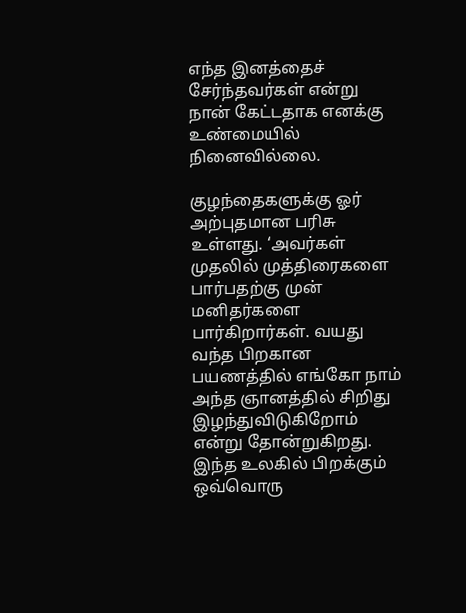எந்த இனத்தைச் சேர்ந்தவர்கள் என்று நான் கேட்டதாக எனக்கு உண்மையில் நினைவில்லை.

குழந்தைகளுக்கு ஓர் அற்புதமான பரிசு உள்ளது. ‘அவர்கள் முதலில் முத்திரைகளை பார்பதற்கு முன் மனிதர்களை பார்கிறார்கள். வயது வந்த பிறகான பயணத்தில் எங்கோ நாம் அந்த ஞானத்தில் சிறிது இழந்துவிடுகிறோம் என்று தோன்றுகிறது. இந்த உலகில் பிறக்கும் ஒவ்வொரு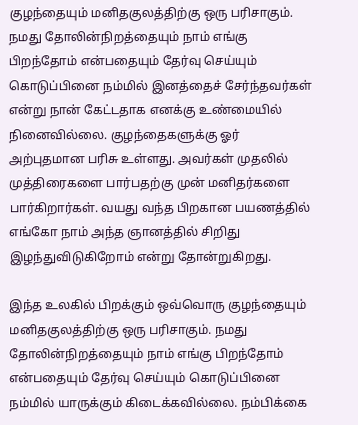குழந்தையும் மனிதகுலத்திற்கு ஒரு பரிசாகும். நமது தோலின்நிறத்தையும் நாம் எங்கு பிறந்தோம் என்பதையும் தேர்வு செய்யும் கொடுப்பினை நம்மில் இனத்தைச் சேர்ந்தவர்கள் என்று நான் கேட்டதாக எனக்கு உண்மையில் நினைவில்லை. குழந்தைகளுக்கு ஓர் அற்புதமான பரிசு உள்ளது. அவர்கள் முதலில் முத்திரைகளை பார்பதற்கு முன் மனிதர்களை பார்கிறார்கள். வயது வந்த பிறகான பயணத்தில் எங்கோ நாம் அந்த ஞானத்தில் சிறிது இழந்துவிடுகிறோம் என்று தோன்றுகிறது.

இந்த உலகில் பிறக்கும் ஒவ்வொரு குழந்தையும் மனிதகுலத்திற்கு ஒரு பரிசாகும். நமது தோலின்நிறத்தையும் நாம் எங்கு பிறந்தோம் என்பதையும் தேர்வு செய்யும் கொடுப்பினை நம்மில் யாருக்கும் கிடைக்கவில்லை. நம்பிக்கை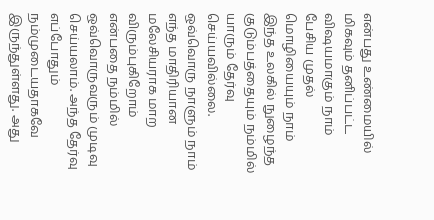என்பது உண்மையில் மிகவும் தனிப்பட்ட விஷயமாகும் நாம் பேசிய முதல் மொழியையும் நாம் இந்த உலகில் நுழைந்த குடும்பத்தையும் நம்மில் யாரும் தேர்வு செய்யவில்லை. ஒவ்வொரு நாளும் நாம் எந்த மாதிரியான மலேசியராக மாற விரும்புகிறோம் என்பதை நம்மில் ஒவ்வொருவரும் முடிவு செய்யலாம். அந்த தேர்வு எப்போதும் நம்முடையதாகவே இருந்துள்ளது. அது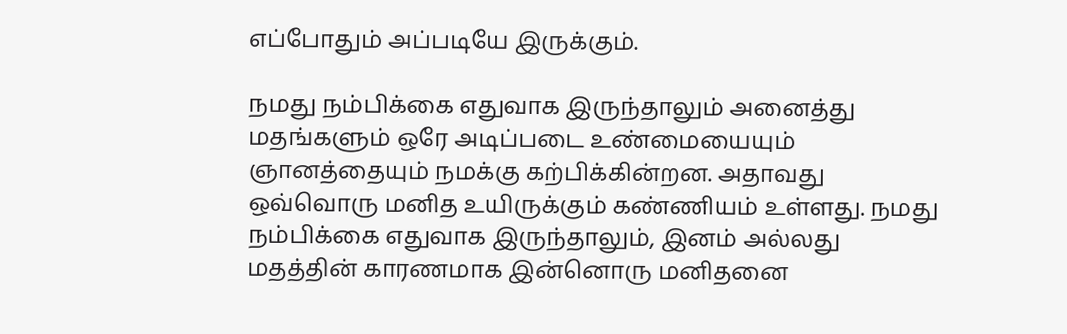எப்போதும் அப்படியே இருக்கும்.

நமது நம்பிக்கை எதுவாக இருந்தாலும் அனைத்து மதங்களும் ஒரே அடிப்படை உண்மையையும் ஞானத்தையும் நமக்கு கற்பிக்கின்றன. அதாவது ஒவ்வொரு மனித உயிருக்கும் கண்ணியம் உள்ளது. நமது நம்பிக்கை எதுவாக இருந்தாலும், இனம் அல்லது மதத்தின் காரணமாக இன்னொரு மனிதனை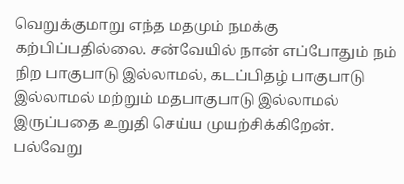வெறுக்குமாறு எந்த மதமும் நமக்கு கற்பிப்பதில்லை. சன்வேயில் நான் எப்போதும் நம் நிற பாகுபாடு இல்லாமல், கடப்பிதழ் பாகுபாடு இல்லாமல் மற்றும் மதபாகுபாடு இல்லாமல் இருப்பதை உறுதி செய்ய முயற்சிக்கிறேன். பல்வேறு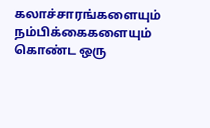கலாச்சாரங்களையும் நம்பிக்கைகளையும் கொண்ட ஒரு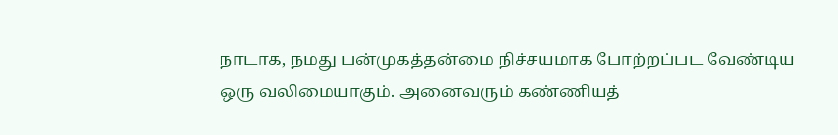நாடாக, நமது பன்முகத்தன்மை நிச்சயமாக போற்றப்பட வேண்டிய ஒரு வலிமையாகும். அனைவரும் கண்ணியத்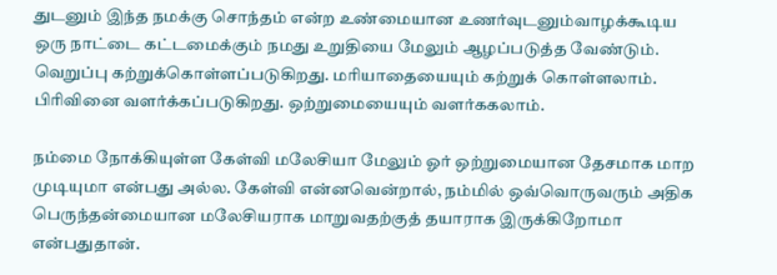துடனும் இந்த நமக்கு சொந்தம் என்ற உண்மையான உணர்வுடனும்வாழக்கூடிய ஒரு நாட்டை கட்டமைக்கும் நமது உறுதியை மேலும் ஆழப்படுத்த வேண்டும். வெறுப்பு கற்றுக்கொள்ளப்படுகிறது. மரியாதையையும் கற்றுக் கொள்ளலாம். பிரிவினை வளர்க்கப்படுகிறது. ஒற்றுமையையும் வளர்ககலாம்.

நம்மை நோக்கியுள்ள கேள்வி மலேசியா மேலும் ஓர் ஒற்றுமையான தேசமாக மாற முடியுமா என்பது அல்ல. கேள்வி என்னவென்றால், நம்மில் ஒவ்வொருவரும் அதிக பெருந்தன்மையான மலேசியராக மாறுவதற்குத் தயாராக இருக்கிறோமா என்பதுதான்.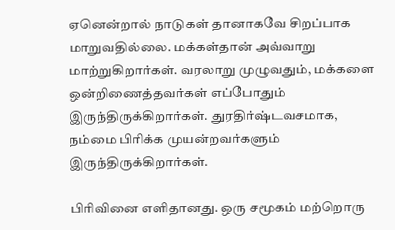ஏனென்றால் நாடுகள் தானாகவே சிறப்பாக மாறுவதில்லை. மக்கள்தான் அவ்வாறு மாற்றுகிறார்கள். வரலாறு முழுவதும், மக்களை ஒன்றிணைத்தவர்கள் எப்போதும் இருந்திருக்கிறார்கள். துரதிர்ஷ்டவசமாக, நம்மை பிரிக்க முயன்றவர்களும் இருந்திருக்கிறார்கள்.

பிரிவினை எளிதானது. ஒரு சமூகம் மற்றொரு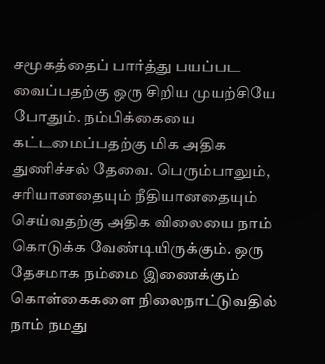சமூகத்தைப் பார்த்து பயப்பட வைப்பதற்கு ஒரு சிறிய முயற்சியே போதும். நம்பிக்கையை கட்டமைப்பதற்கு மிக அதிக துணிச்சல் தேவை. பெரும்பாலும், சரியானதையும் நீதியானதையும் செய்வதற்கு அதிக விலையை நாம் கொடுக்க வேண்டியிருக்கும். ஒரு தேசமாக நம்மை இணைக்கும் கொள்கைகளை நிலைநாட்டுவதில் நாம் நமது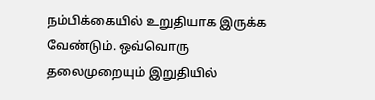நம்பிக்கையில் உறுதியாக இருக்க வேண்டும். ஒவ்வொரு தலைமுறையும் இறுதியில்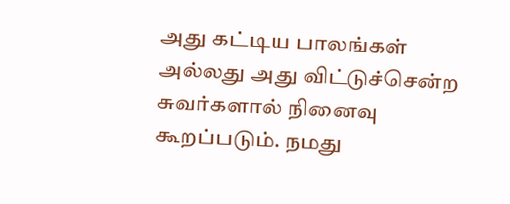அது கட்டிய பாலங்கள் அல்லது அது விட்டுச்சென்ற சுவர்களால் நினைவு கூறப்படும். நமது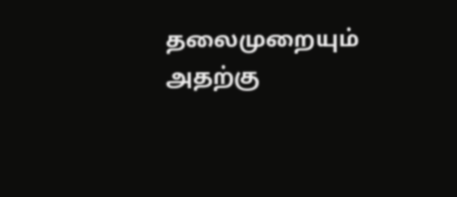தலைமுறையும் அதற்கு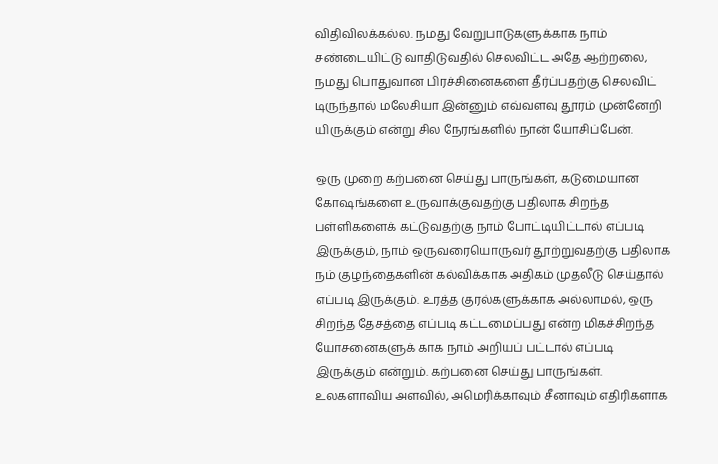விதிவிலக்கல்ல. நமது வேறுபாடுகளுக்காக நாம் சண்டையிட்டு வாதிடுவதில் செலவிட்ட அதே ஆற்றலை, நமது பொதுவான பிரச்சினைகளை தீர்ப்பதற்கு செலவிட் டிருந்தால் மலேசியா இன்னும் எவ்வளவு தூரம் முன்னேறி யிருக்கும் என்று சில நேரங்களில் நான் யோசிப்பேன்.

ஒரு முறை கற்பனை செய்து பாருங்கள், கடுமையான கோஷங்களை உருவாக்குவதற்கு பதிலாக சிறந்த பள்ளிகளைக் கட்டுவதற்கு நாம் போட்டியிட்டால் எப்படி இருக்கும், நாம் ஒருவரையொருவர் தூற்றுவதற்கு பதிலாக நம் குழந்தைகளின் கல்விக்காக அதிகம் முதலீடு செய்தால் எப்படி இருக்கும். உரத்த குரல்களுக்காக அல்லாமல், ஒரு சிறந்த தேசத்தை எப்படி கட்டமைப்பது என்ற மிகச்சிறந்த யோசனைகளுக் காக நாம் அறியப் பட்டால் எப்படி இருக்கும் என்றும். கற்பனை செய்து பாருங்கள். உலகளாவிய அளவில், அமெரிக்காவும் சீனாவும் எதிரிகளாக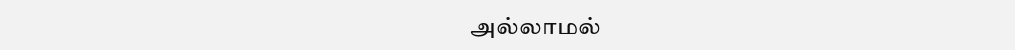அல்லாமல்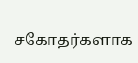சகோதர்களாக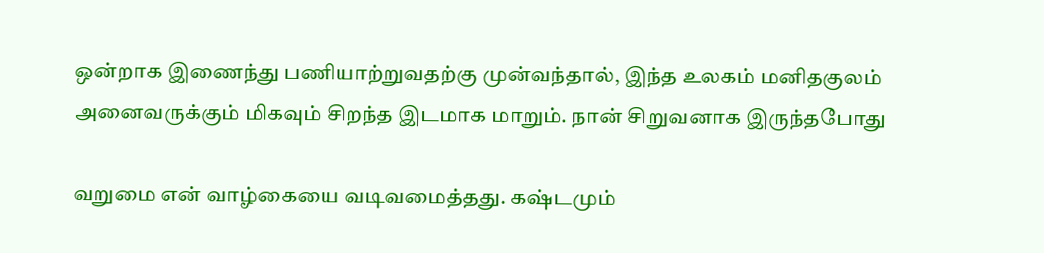ஒன்றாக இணைந்து பணியாற்றுவதற்கு முன்வந்தால், இந்த உலகம் மனிதகுலம் அனைவருக்கும் மிகவும் சிறந்த இடமாக மாறும். நான் சிறுவனாக இருந்தபோது

வறுமை என் வாழ்கையை வடிவமைத்தது. கஷ்டமும்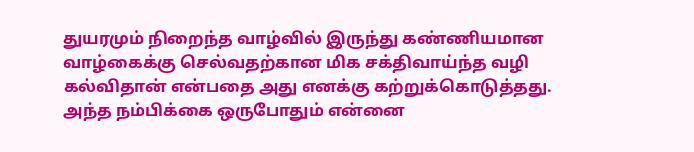துயரமும் நிறைந்த வாழ்வில் இருந்து கண்ணியமான வாழ்கைக்கு செல்வதற்கான மிக சக்திவாய்ந்த வழி கல்விதான் என்பதை அது எனக்கு கற்றுக்கொடுத்தது. அந்த நம்பிக்கை ஒருபோதும் என்னை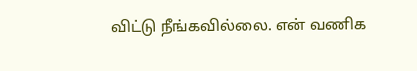விட்டு நீங்கவில்லை. என் வணிக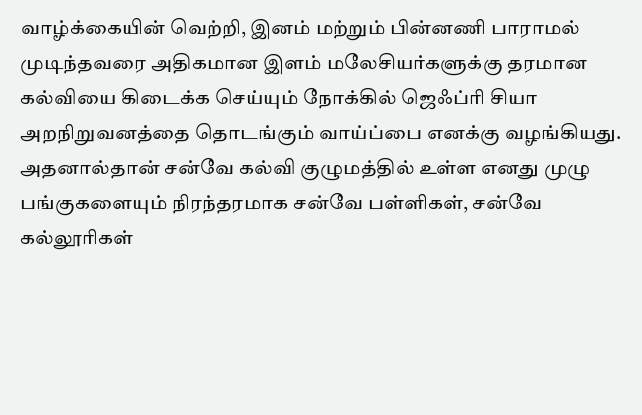வாழ்க்கையின் வெற்றி, இனம் மற்றும் பின்னணி பாராமல் முடிந்தவரை அதிகமான இளம் மலேசியர்களுக்கு தரமான கல்வியை கிடைக்க செய்யும் நோக்கில் ஜெஃப்ரி சியா அறநிறுவனத்தை தொடங்கும் வாய்ப்பை எனக்கு வழங்கியது. அதனால்தான் சன்வே கல்வி குழுமத்தில் உள்ள எனது முழு பங்குகளையும் நிரந்தரமாக சன்வே பள்ளிகள், சன்வே கல்லூரிகள்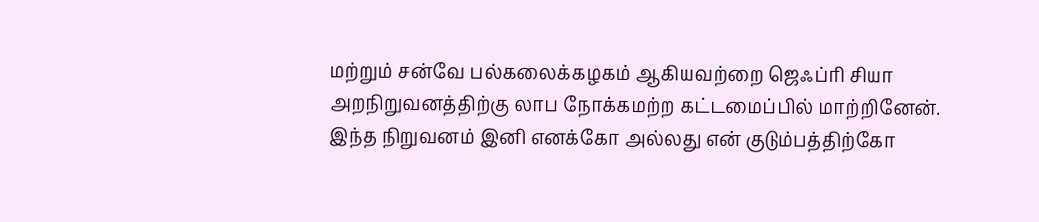மற்றும் சன்வே பல்கலைக்கழகம் ஆகியவற்றை ஜெஃப்ரி சியா அறநிறுவனத்திற்கு லாப நோக்கமற்ற கட்டமைப்பில் மாற்றினேன். இந்த நிறுவனம் இனி எனக்கோ அல்லது என் குடும்பத்திற்கோ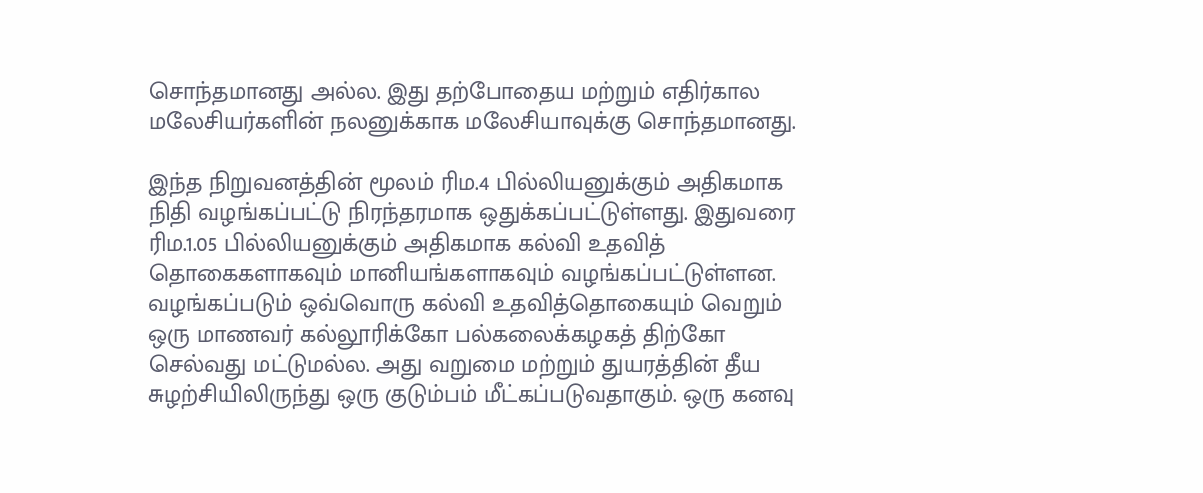சொந்தமானது அல்ல. இது தற்போதைய மற்றும் எதிர்கால மலேசியர்களின் நலனுக்காக மலேசியாவுக்கு சொந்தமானது.

இந்த நிறுவனத்தின் மூலம் ரிம.4 பில்லியனுக்கும் அதிகமாக நிதி வழங்கப்பட்டு நிரந்தரமாக ஒதுக்கப்பட்டுள்ளது. இதுவரை ரிம.1.05 பில்லியனுக்கும் அதிகமாக கல்வி உதவித் தொகைகளாகவும் மானியங்களாகவும் வழங்கப்பட்டுள்ளன. வழங்கப்படும் ஒவ்வொரு கல்வி உதவித்தொகையும் வெறும் ஒரு மாணவர் கல்லூரிக்கோ பல்கலைக்கழகத் திற்கோ செல்வது மட்டுமல்ல. அது வறுமை மற்றும் துயரத்தின் தீய சுழற்சியிலிருந்து ஒரு குடும்பம் மீட்கப்படுவதாகும். ஒரு கனவு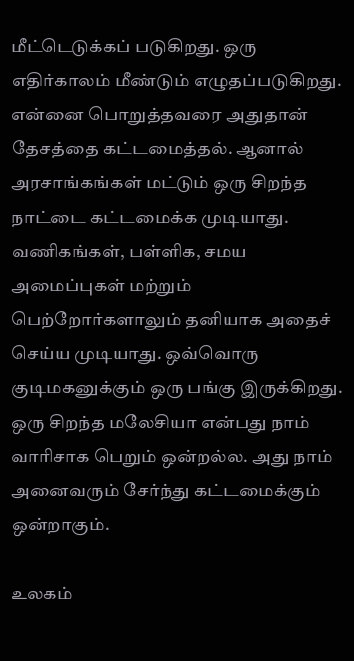மீட்டெடுக்கப் படுகிறது. ஒரு எதிர்காலம் மீண்டும் எழுதப்படுகிறது. என்னை பொறுத்தவரை அதுதான் தேசத்தை கட்டமைத்தல். ஆனால் அரசாங்கங்கள் மட்டும் ஒரு சிறந்த நாட்டை கட்டமைக்க முடியாது. வணிகங்கள், பள்ளிக, சமய அமைப்புகள் மற்றும் பெற்றோர்களாலும் தனியாக அதைச் செய்ய முடியாது. ஒவ்வொரு குடிமகனுக்கும் ஒரு பங்கு இருக்கிறது. ஒரு சிறந்த மலேசியா என்பது நாம் வாரிசாக பெறும் ஒன்றல்ல. அது நாம் அனைவரும் சேர்ந்து கட்டமைக்கும் ஒன்றாகும்.

உலகம்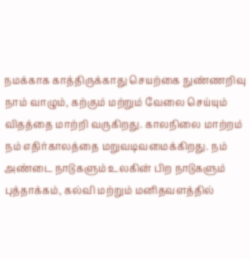நமக்காக காத்திருக்காது செயற்கை நுண்ணறிவு நாம் வாழும், கற்கும் மற்றும் வேலை செய்யும் விதத்தை மாற்றி வருகிறது. காலநிலை மாற்றம் நம் எதிர்காலத்தை மறுவடிவமைக்கிறது. நம் அண்டை நாடுகளும் உலகின் பிற நாடுகளும் புத்தாக்கம், கல்வி மற்றும் மனிதவளத்தில்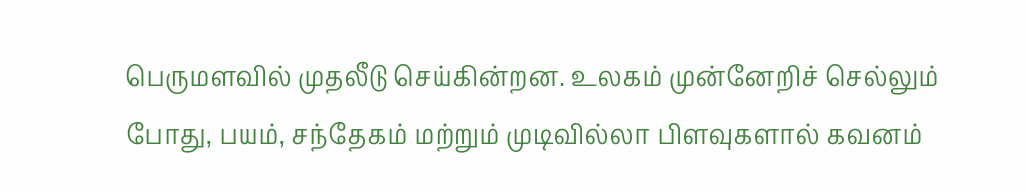பெருமளவில் முதலீடு செய்கின்றன. உலகம் முன்னேறிச் செல்லும் போது, பயம், சந்தேகம் மற்றும் முடிவில்லா பிளவுகளால் கவனம்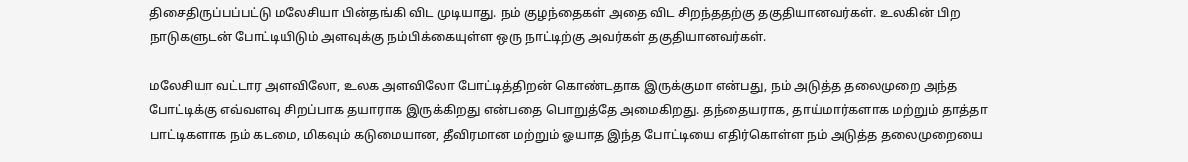திசைதிருப்பப்பட்டு மலேசியா பின்தங்கி விட முடியாது. நம் குழந்தைகள் அதை விட சிறந்ததற்கு தகுதியானவர்கள். உலகின் பிற நாடுகளுடன் போட்டியிடும் அளவுக்கு நம்பிக்கையுள்ள ஒரு நாட்டிற்கு அவர்கள் தகுதியானவர்கள்.

மலேசியா வட்டார அளவிலோ, உலக அளவிலோ போட்டித்திறன் கொண்டதாக இருக்குமா என்பது, நம் அடுத்த தலைமுறை அந்த போட்டிக்கு எவ்வளவு சிறப்பாக தயாராக இருக்கிறது என்பதை பொறுத்தே அமைகிறது. தந்தையராக, தாய்மார்களாக மற்றும் தாத்தா பாட்டிகளாக நம் கடமை, மிகவும் கடுமையான, தீவிரமான மற்றும் ஓயாத இந்த போட்டியை எதிர்கொள்ள நம் அடுத்த தலைமுறையை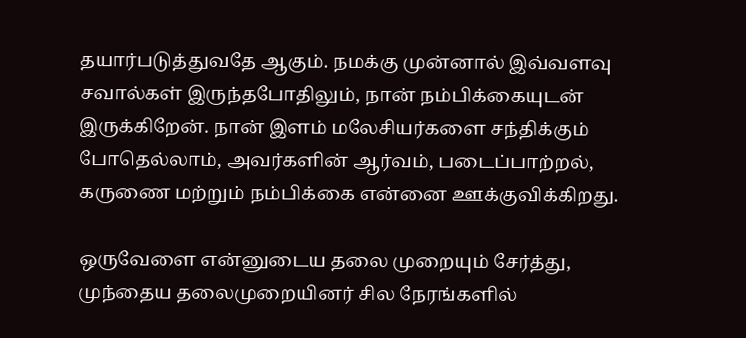தயார்படுத்துவதே ஆகும். நமக்கு முன்னால் இவ்வளவு சவால்கள் இருந்தபோதிலும், நான் நம்பிக்கையுடன் இருக்கிறேன். நான் இளம் மலேசியர்களை சந்திக்கும் போதெல்லாம், அவர்களின் ஆர்வம், படைப்பாற்றல், கருணை மற்றும் நம்பிக்கை என்னை ஊக்குவிக்கிறது.

ஒருவேளை என்னுடைய தலை முறையும் சேர்த்து, முந்தைய தலைமுறையினர் சில நேரங்களில்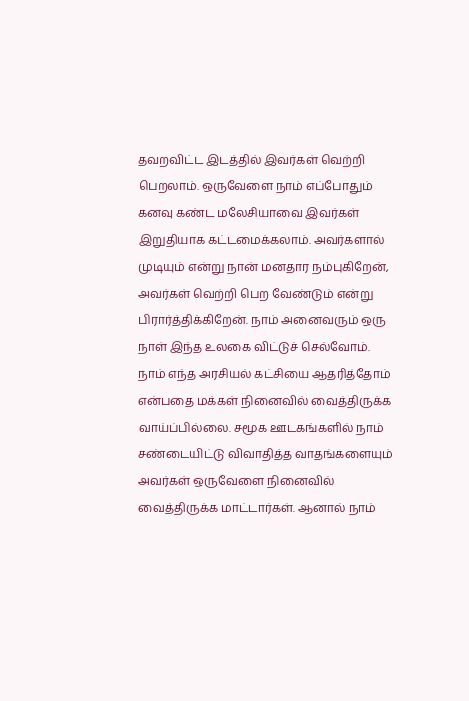தவறவிட்ட இடத்தில் இவர்கள் வெற்றி பெறலாம். ஒருவேளை நாம் எப்போதும் கனவு கண்ட மலேசியாவை இவர்கள் இறுதியாக கட்டமைக்கலாம். அவர்களால் முடியும் என்று நான் மனதார நம்புகிறேன், அவர்கள் வெற்றி பெற வேண்டும் என்று பிரார்த்திக்கிறேன். நாம் அனைவரும் ஒரு நாள் இந்த உலகை விட்டுச் செல்வோம். நாம் எந்த அரசியல் கட்சியை ஆதரித்தோம் என்பதை மக்கள் நினைவில் வைத்திருக்க வாய்ப்பில்லை. சமூக ஊடகங்களில் நாம் சண்டையிட்டு விவாதித்த வாதங்களையும் அவர்கள் ஒருவேளை நினைவில் வைத்திருக்க மாட்டார்கள். ஆனால் நாம்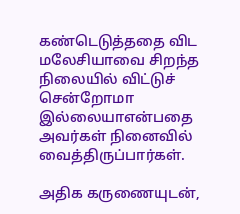கண்டெடுத்ததை விட மலேசியாவை சிறந்த நிலையில் விட்டுச் சென்றோமா இல்லையாஎன்பதை அவர்கள் நினைவில் வைத்திருப்பார்கள்.

அதிக கருணையுடன்,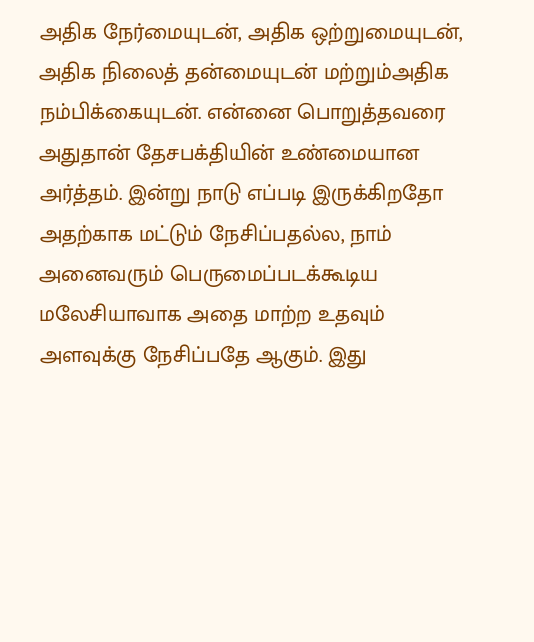அதிக நேர்மையுடன், அதிக ஒற்றுமையுடன், அதிக நிலைத் தன்மையுடன் மற்றும்அதிக நம்பிக்கையுடன். என்னை பொறுத்தவரை அதுதான் தேசபக்தியின் உண்மையான அர்த்தம். இன்று நாடு எப்படி இருக்கிறதோ அதற்காக மட்டும் நேசிப்பதல்ல, நாம் அனைவரும் பெருமைப்படக்கூடிய மலேசியாவாக அதை மாற்ற உதவும் அளவுக்கு நேசிப்பதே ஆகும். இது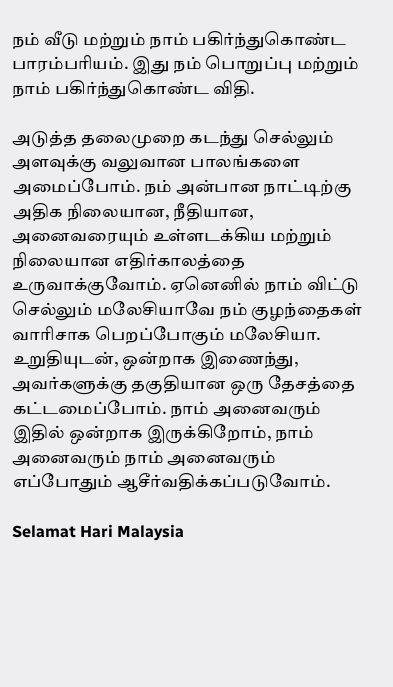நம் வீடு மற்றும் நாம் பகிர்ந்துகொண்ட பாரம்பரியம். இது நம் பொறுப்பு மற்றும் நாம் பகிர்ந்துகொண்ட விதி.

அடுத்த தலைமுறை கடந்து செல்லும் அளவுக்கு வலுவான பாலங்களை அமைப்போம். நம் அன்பான நாட்டிற்கு அதிக நிலையான, நீதியான, அனைவரையும் உள்ளடக்கிய மற்றும் நிலையான எதிர்காலத்தை உருவாக்குவோம். ஏனெனில் நாம் விட்டு செல்லும் மலேசியாவே நம் குழந்தைகள் வாரிசாக பெறப்போகும் மலேசியா. உறுதியுடன், ஒன்றாக இணைந்து, அவர்களுக்கு தகுதியான ஒரு தேசத்தை கட்டமைப்போம். நாம் அனைவரும் இதில் ஒன்றாக இருக்கிறோம், நாம் அனைவரும் நாம் அனைவரும் எப்போதும் ஆசீர்வதிக்கப்படுவோம்.

Selamat Hari Malaysia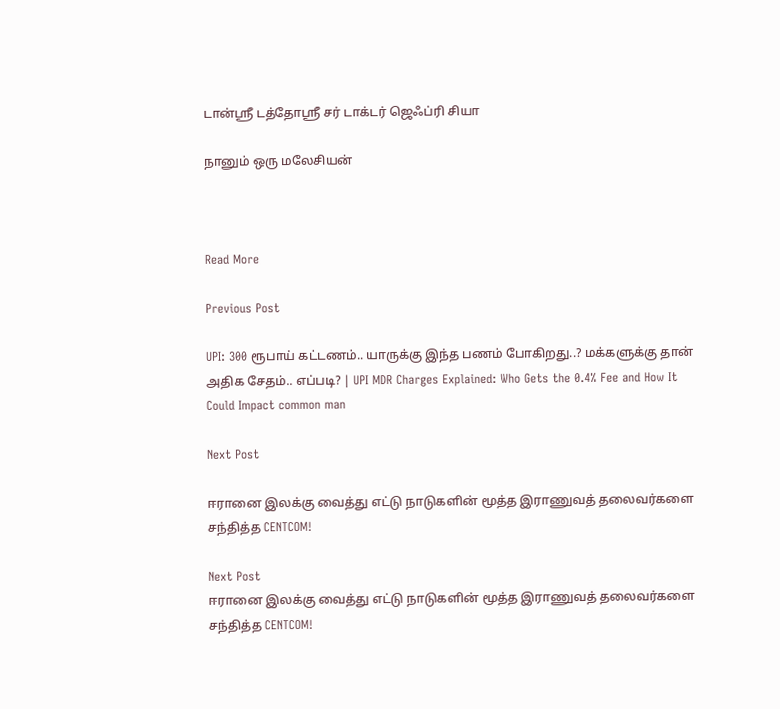டான்ஸ்ரீ டத்தோஸ்ரீ சர் டாக்டர் ஜெஃப்ரி சியா

நானும் ஒரு மலேசியன்



Read More

Previous Post

UPI: 300 ரூபாய் கட்டணம்.. யாருக்கு இந்த பணம் போகிறது..? மக்களுக்கு தான் அதிக சேதம்.. எப்படி? | UPI MDR Charges Explained: Who Gets the 0.4% Fee and How It Could Impact common man

Next Post

ஈரானை இலக்கு வைத்து எட்டு நாடுகளின் மூத்த இராணுவத் தலைவர்களை சந்தித்த CENTCOM!

Next Post
ஈரானை இலக்கு வைத்து எட்டு நாடுகளின் மூத்த இராணுவத் தலைவர்களை சந்தித்த CENTCOM!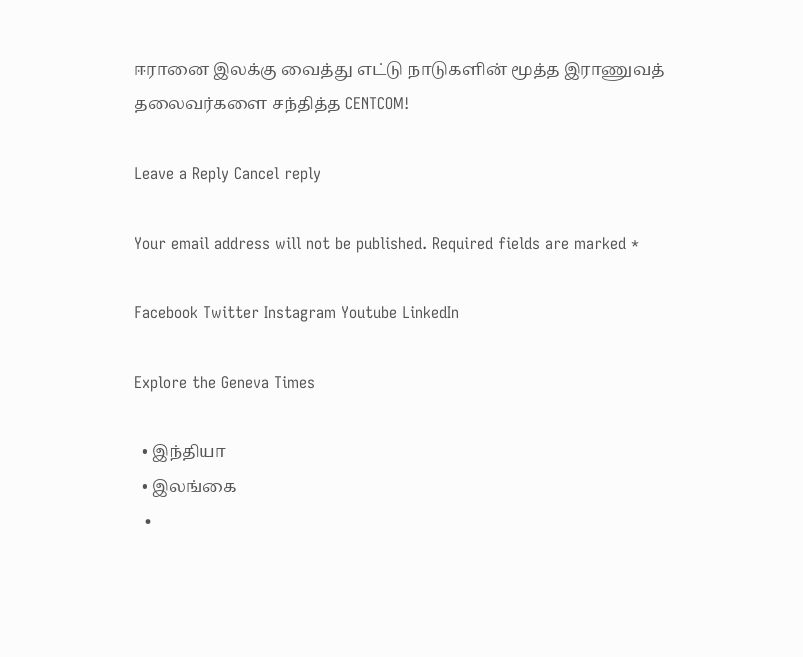ஈரானை இலக்கு வைத்து எட்டு நாடுகளின் மூத்த இராணுவத் தலைவர்களை சந்தித்த CENTCOM!

Leave a Reply Cancel reply

Your email address will not be published. Required fields are marked *

Facebook Twitter Instagram Youtube LinkedIn

Explore the Geneva Times

  • இந்தியா
  • இலங்கை
  •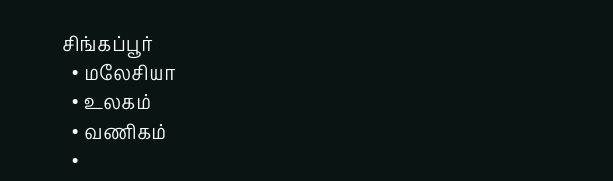சிங்கப்பூர்
  • மலேசியா
  • உலகம்
  • வணிகம்
  •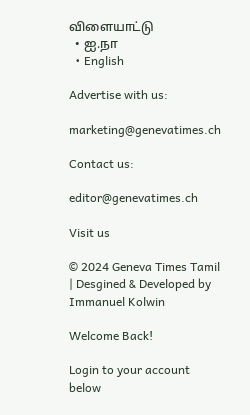விளையாட்டு
  • ஐ.நா
  • English

Advertise with us:

marketing@genevatimes.ch

Contact us:

editor@genevatimes.ch

Visit us

© 2024 Geneva Times Tamil | Desgined & Developed by Immanuel Kolwin

Welcome Back!

Login to your account below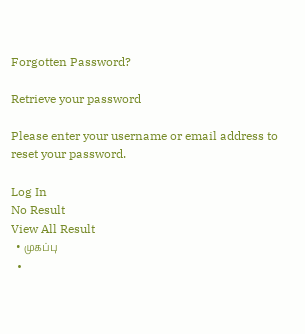Forgotten Password?

Retrieve your password

Please enter your username or email address to reset your password.

Log In
No Result
View All Result
  • முகப்பு
  •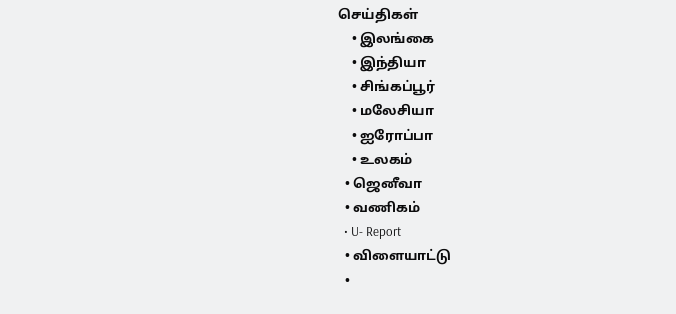செய்திகள்
    • இலங்கை
    • இந்தியா
    • சிங்கப்பூர்
    • மலேசியா
    • ஐரோப்பா
    • உலகம்
  • ஜெனீவா
  • வணிகம்
  • U- Report
  • விளையாட்டு
  •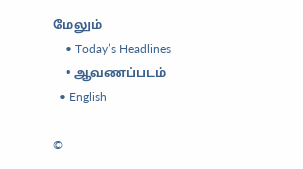மேலும்
    • Today’s Headlines
    • ஆவணப்படம்
  • English

©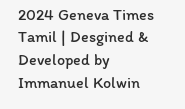2024 Geneva Times Tamil | Desgined & Developed by Immanuel Kolwin